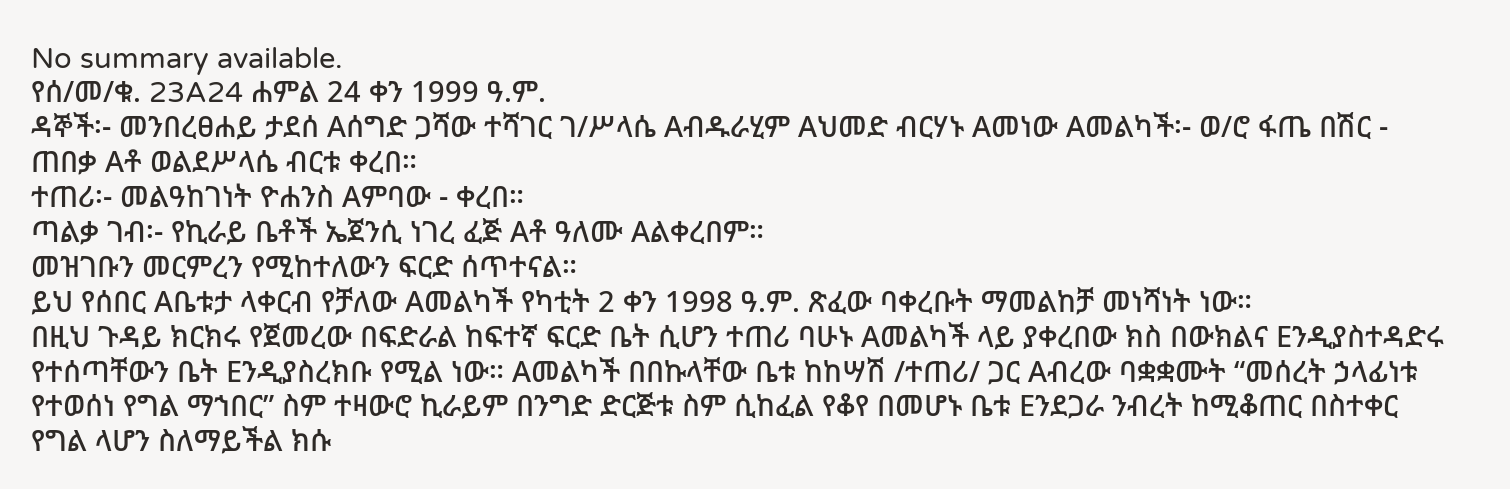No summary available.
የሰ/መ/ቁ. 23A24 ሐምል 24 ቀን 1999 ዓ.ም.
ዳኞች፡- መንበረፀሐይ ታደሰ Aሰግድ ጋሻው ተሻገር ገ/ሥላሴ Aብዱራሂም Aህመድ ብርሃኑ Aመነው Aመልካች፡- ወ/ሮ ፋጤ በሽር - ጠበቃ Aቶ ወልደሥላሴ ብርቱ ቀረበ።
ተጠሪ፡- መልዓከገነት ዮሐንስ Aምባው - ቀረበ።
ጣልቃ ገብ፡- የኪራይ ቤቶች ኤጀንሲ ነገረ ፈጅ Aቶ ዓለሙ Aልቀረበም።
መዝገቡን መርምረን የሚከተለውን ፍርድ ሰጥተናል።
ይህ የሰበር Aቤቱታ ላቀርብ የቻለው Aመልካች የካቲት 2 ቀን 1998 ዓ.ም. ጽፈው ባቀረቡት ማመልከቻ መነሻነት ነው።
በዚህ ጉዳይ ክርክሩ የጀመረው በፍድራል ከፍተኛ ፍርድ ቤት ሲሆን ተጠሪ ባሁኑ Aመልካች ላይ ያቀረበው ክስ በውክልና Eንዲያስተዳድሩ የተሰጣቸውን ቤት Eንዲያስረክቡ የሚል ነው። Aመልካች በበኩላቸው ቤቱ ከከሣሽ /ተጠሪ/ ጋር Aብረው ባቋቋሙት “መሰረት ኃላፊነቱ የተወሰነ የግል ማኀበር” ስም ተዛውሮ ኪራይም በንግድ ድርጅቱ ስም ሲከፈል የቆየ በመሆኑ ቤቱ Eንደጋራ ንብረት ከሚቆጠር በስተቀር የግል ላሆን ስለማይችል ክሱ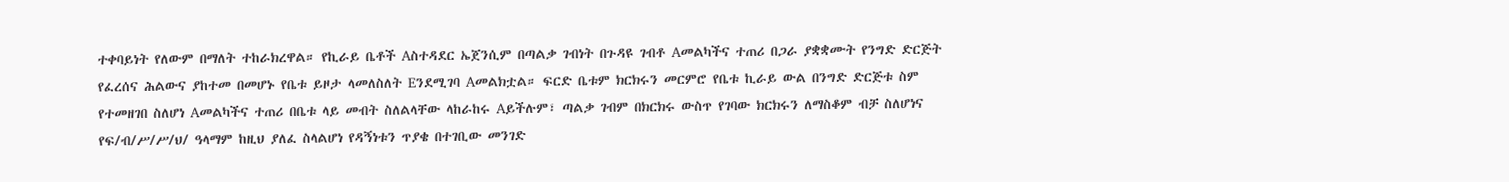ተቀባይነት የለውም በማለት ተከራክረዋል። የኪራይ ቤቶች Aስተዳደር ኤጀንሲም በጣልቃ ገብነት በጉዳዩ ገብቶ Aመልካችና ተጠሪ በጋራ ያቋቋሙት የንግድ ድርጅት የፈረሰና ሕልውና ያከተመ በመሆኑ የቤቱ ይዞታ ላመለስለት Eንደሚገባ Aመልክቷል። ፍርድ ቤቱም ክርክሩን መርምሮ የቤቱ ኪራይ ውል በንግድ ድርጅቱ ስም የተመዘገበ ስለሆነ Aመልካችና ተጠሪ በቤቱ ላይ መብት ስለልላቸው ላከራከሩ Aይችሉም፣ ጣልቃ ገብም በክርክሩ ውስጥ የገባው ክርክሩን ለማስቆም ብቻ ስለሆነና የፍ/ብ/ሥ/ሥ/ህ/ ዓላማም ከዚህ ያለፈ ስላልሆነ የዳኝነቱን ጥያቄ በተገቢው መንገድ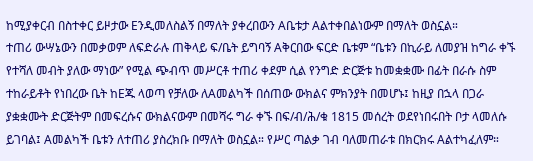ከሚያቀርብ በስተቀር ይዞታው Eንዲመለስልኝ በማለት ያቀረበውን Aቤቱታ Aልተቀበልነውም በማለት ወስኗል።
ተጠሪ ውሣኔውን በመቃወም ለፍድራሉ ጠቅላይ ፍ/ቤት ይግባኝ Aቅርበው ፍርድ ቤቱም “ቤቱን በኪራይ ለመያዝ ከግራ ቀኙ የተሻለ መብት ያለው ማነው” የሚል ጭብጥ መሥርቶ ተጠሪ ቀደም ሲል የንግድ ድርጅቱ ከመቋቋሙ በፊት በራሱ ስም ተከራይቶት የነበረው ቤት ከEጁ ላወጣ የቻለው ለAመልካች በሰጠው ውክልና ምክንያት በመሆኑ፤ ከዚያ በኋላ በጋራ ያቋቋሙት ድርጅትም በመፍረሱና ውክልናውም በመሻሩ ግራ ቀኙ በፍ/ብ/ሕ/ቁ 1815 መሰረት ወደየነበሩበት ቦታ ላመለሱ ይገባል፤ Aመልካች ቤቱን ለተጠሪ ያስረክቡ በማለት ወስኗል። የሥር ጣልቃ ገብ ባለመጠራቱ በክርክሩ Aልተካፈለም።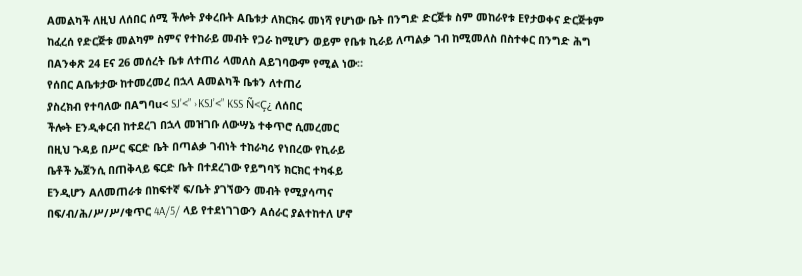Aመልካች ለዚህ ለሰበር ሰሚ ችሎት ያቀረቡት Aቤቱታ ለክርክሩ መነሻ የሆነው ቤት በንግድ ድርጅቱ ስም መከራየቱ Eየታወቀና ድርጅቱም ከፈረሰ የድርጅቱ መልካም ስምና የተከራይ መብት የጋራ ከሚሆን ወይም የቤቱ ኪራይ ለጣልቃ ገብ ከሚመለስ በስተቀር በንግድ ሕግ በAንቀጽ 24 Eና 26 መሰረት ቤቱ ለተጠሪ ላመለስ Aይገባውም የሚል ነው።
የሰበር Aቤቱታው ከተመረመረ በኋላ Aመልካች ቤቱን ለተጠሪ
ያስረክብ የተባለው በAግባu< SJ’<” ›KSJ’<” KSS Ñ<Ç¿ ለሰበር
ችሎት Eንዲቀርብ ከተደረገ በኋላ መዝገቡ ለውሣኔ ተቀጥሮ ሲመረመር
በዚህ ጉዳይ በሥር ፍርድ ቤት በጣልቃ ገብነት ተከራካሪ የነበረው የኪራይ
ቤቶች ኤጀንሲ በጠቅላይ ፍርድ ቤት በተደረገው የይግባኝ ክርክር ተካፋይ
Eንዲሆን Aለመጠራቱ በከፍተኛ ፍ/ቤት ያገኘውን መብት የሚያሳጣና
በፍ/ብ/ሕ/ሥ/ሥ/ቁጥር 4A/5/ ላይ የተደነገገውን Aሰራር ያልተከተለ ሆኖ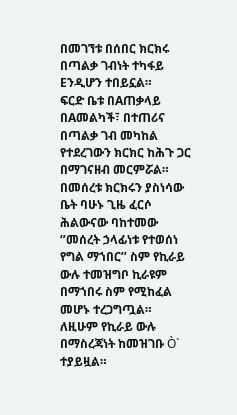በመገኘቱ በሰበር ክርክሩ በጣልቃ ገብነት ተካፋይ Eንዲሆን ተበይኗል።
ፍርድ ቤቱ በAጠቃላይ በAመልካች፣ በተጠሪና በጣልቃ ገብ መካከል የተደረገውን ክርክር ከሕጉ ጋር በማገናዘብ መርምሯል።
በመሰረቱ ክርክሩን ያስነሳው ቤት ባሁኑ ጊዜ ፈርሶ ሕልውናው ባከተመው ‘’መሰረት ኃላፊነቱ የተወሰነ የግል ማኀበር’’ ስም የኪራይ ውሉ ተመዝግቦ ኪራዩም በማኀበሩ ስም የሚከፈል መሆኑ ተረጋግጧል። ለዚሁም የኪራይ ውሉ በማስረጃነት ከመዝገቡ Ò` ተያይዟል።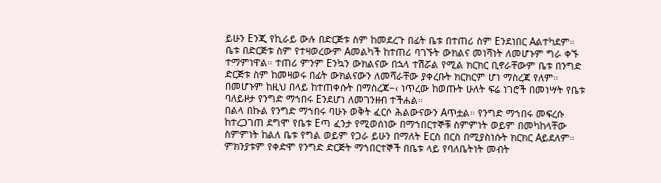ይሁን Eንጂ የኪራይ ውሉ በድርጅቱ ስም ከመደረጉ በፊት ቤቱ በተጠሪ ስም Eንደነበር Aልተካደም። ቤቱ በድርጅቱ ስም የተዛወረውም Aመልካች ከተጠሪ ባገኙት ውክልና መነሻነት ለመሆኑም ግራ ቀኙ ተማምነዋል። ተጠሪ ምንም Eንኳን ውክልናው በኋላ ተሽሯል የሚል ክርክር ቢኖራቸውም ቤቱ በንግድ ድርጅቱ ስም ከመዛወሩ በፊት ውክልናውን ለመሻራቸው ያቀረቡት ክርክርም ሆነ ማስረጃ የለም።
በመሆኑም ከዚህ በላይ ከተጠቀሱት በማስረጃ−‹ ነጥረው ከወጡት ሁለት ፍሬ ነገሮች በመነሣት የቤቱ ባለይዞታ የንግድ ማኀበሩ Eንደሆነ ለመገንዘብ ተችሐል።
በልላ በኩል የንግድ ማኀበሩ ባሁኑ ወቅት ፈርሶ ሕልውናውን Aጥቷል። የንግድ ማኀበሩ መፍረሱ ከተረጋገጠ ደግሞ የቤቱ Eጣ ፈንታ የሚወሰነው በማኀበርተኞቹ ስምምነት ወይም በመካከላቸው ስምምነት ከልለ ቤቱ የግል ወይም የጋራ ይሁን በማለት Eርስ በርስ በሚያስነሱት ክርክር Aይደለም። ምክንያቱም የቀድሞ የንግድ ድርጅት ማኀበርተኞች በቤቱ ላይ የባለቤትነት መብት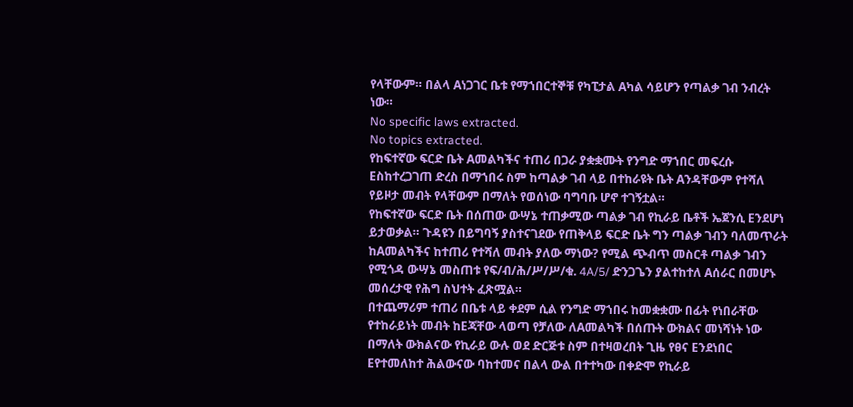የላቸውም። በልላ Aነጋገር ቤቱ የማኀበርተኞቹ የካፒታል Aካል ሳይሆን የጣልቃ ገብ ንብረት ነው።
No specific laws extracted.
No topics extracted.
የከፍተኛው ፍርድ ቤት Aመልካችና ተጠሪ በጋራ ያቋቋሙት የንግድ ማኀበር መፍረሱ Eስከተረጋገጠ ድረስ በማኀበሩ ስም ከጣልቃ ገብ ላይ በተከራዩት ቤት Aንዳቸውም የተሻለ የይዞታ መብት የላቸውም በማለት የወሰነው ባግባቡ ሆኖ ተገኝቷል።
የከፍተኛው ፍርድ ቤት በሰጠው ውሣኔ ተጠቃሚው ጣልቃ ገብ የኪራይ ቤቶች ኤጀንሲ Eንደሆነ ይታወቃል። ጉዳዩን በይግባኝ ያስተናገደው የጠቅላይ ፍርድ ቤት ግን ጣልቃ ገብን ባለመጥራት ከAመልካችና ከተጠሪ የተሻለ መብት ያለው ማነው? የሚል ጭብጥ መስርቶ ጣልቃ ገብን የሚጎዳ ውሣኔ መስጠቱ የፍ/ብ/ሕ/ሥ/ሥ/ቁ. 4A/5/ ድንጋጌን ያልተከተለ Aሰራር በመሆኑ መሰረታዊ የሕግ ስህተት ፈጽሟል።
በተጨማሪም ተጠሪ በቤቱ ላይ ቀደም ሲል የንግድ ማኀበሩ ከመቋቋሙ በፊት የነበራቸው የተከራይነት መብት ከEጃቸው ላወጣ የቻለው ለAመልካች በሰጡት ውክልና መነሻነት ነው በማለት ውክልናው የኪራይ ውሉ ወደ ድርጅቱ ስም በተዛወረበት ጊዜ የፀና Eንደነበር Eየተመለከተ ሕልውናው ባከተመና በልላ ውል በተተካው በቀድሞ የኪራይ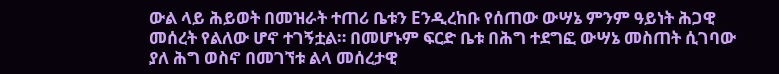ውል ላይ ሕይወት በመዝራት ተጠሪ ቤቱን Eንዲረከቡ የሰጠው ውሣኔ ምንም ዓይነት ሕጋዊ መሰረት የልለው ሆኖ ተገኝቷል። በመሆኑም ፍርድ ቤቱ በሕግ ተደግፎ ውሣኔ መስጠት ሲገባው ያለ ሕግ ወስኖ በመገኘቱ ልላ መሰረታዊ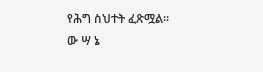የሕግ ስህተት ፈጽሟል።
ው ሣ ኔ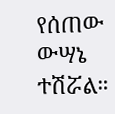የሰጠው ውሣኔ ተሽሯል።